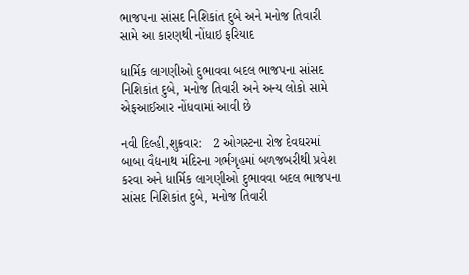ભાજપના સાંસદ નિશિકાંત દુબે અને મનોજ તિવારી સામે આ કારણથી નોંધાઇ ફરિયાદ

ધાર્મિક લાગણીઓ દુભાવવા બદલ ભાજપના સાંસદ નિશિકાંત દુબે, મનોજ તિવારી અને અન્ય લોકો સામે એફઆઈઆર નોંધવામાં આવી છે

નવી દિલ્હી,શુક્રવાર:   2 ઓગસ્ટના રોજ દેવઘરમાં બાબા વૈદ્યનાથ મંદિરના ગર્ભગૃહમાં બળજબરીથી પ્રવેશ કરવા અને ધાર્મિક લાગણીઓ દુભાવવા બદલ ભાજપના સાંસદ નિશિકાંત દુબે, મનોજ તિવારી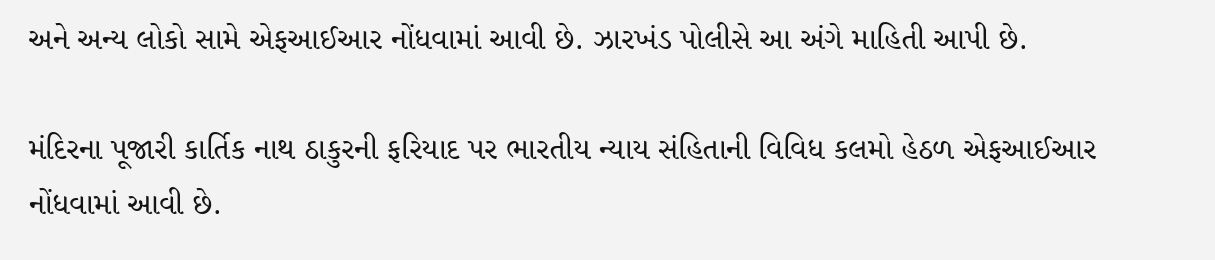અને અન્ય લોકો સામે એફઆઈઆર નોંધવામાં આવી છે. ઝારખંડ પોલીસે આ અંગે માહિતી આપી છે.

મંદિરના પૂજારી કાર્તિક નાથ ઠાકુરની ફરિયાદ પર ભારતીય ન્યાય સંહિતાની વિવિધ કલમો હેઠળ એફઆઈઆર નોંધવામાં આવી છે.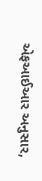એફઆઈઆર અનુસાર,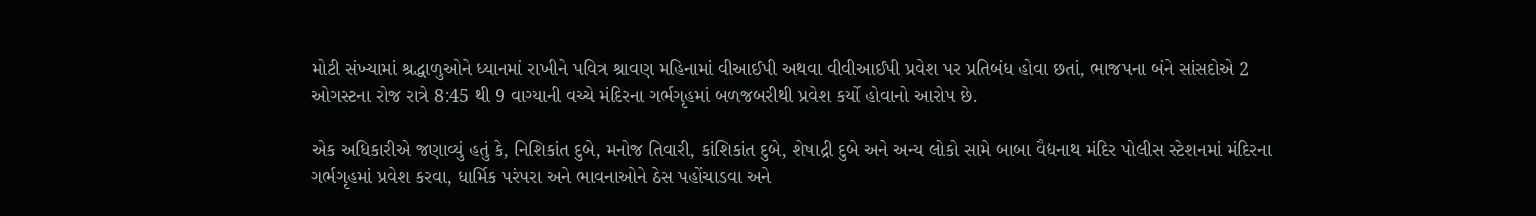મોટી સંખ્યામાં શ્રદ્ધાળુઓને ધ્યાનમાં રાખીને પવિત્ર શ્રાવણ મહિનામાં વીઆઈપી અથવા વીવીઆઈપી પ્રવેશ પર પ્રતિબંધ હોવા છતાં, ભાજપના બંને સાંસદોએ 2 ઓગસ્ટના રોજ રાત્રે 8:45 થી 9 વાગ્યાની વચ્ચે મંદિરના ગર્ભગૃહમાં બળજબરીથી પ્રવેશ કર્યો હોવાનો આરોપ છે.

એક અધિકારીએ જણાવ્યું હતું કે, નિશિકાંત દુબે, મનોજ તિવારી, કાંશિકાંત દુબે, શેષાદ્રી દુબે અને અન્ય લોકો સામે બાબા વૈદ્યનાથ મંદિર પોલીસ સ્ટેશનમાં મંદિરના ગર્ભગૃહમાં પ્રવેશ કરવા, ધાર્મિક પરંપરા અને ભાવનાઓને ઠેસ પહોંચાડવા અને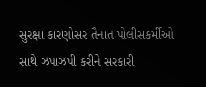સુરક્ષા કારણોસર તૈનાત પોલીસકર્મીઓ સાથે ઝપાઝપી કરીને સરકારી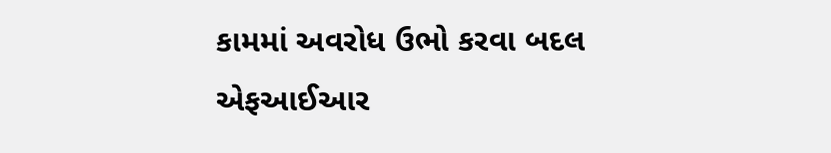કામમાં અવરોધ ઉભો કરવા બદલ એફઆઈઆર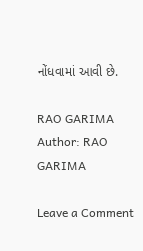નોંધવામાં આવી છે.

RAO GARIMA
Author: RAO GARIMA

Leave a Comment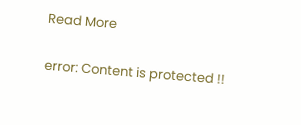Read More

error: Content is protected !!